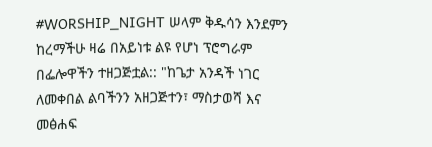#WORSHIP_NIGHT ሠላም ቅዱሳን እንደምን ከረማችሁ ዛሬ በአይነቱ ልዩ የሆነ ፕሮግራም በፌሎዋችን ተዘጋጅቷል:: "ከጌታ አንዳች ነገር ለመቀበል ልባችንን አዘጋጅተን፣ ማስታወሻ እና መፅሐፍ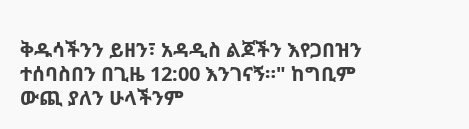ቅዱሳችንን ይዘን፣ አዳዲስ ልጆችን እየጋበዝን ተሰባስበን በጊዜ 12:00 እንገናኝ።" ከግቢም ውጪ ያለን ሁላችንም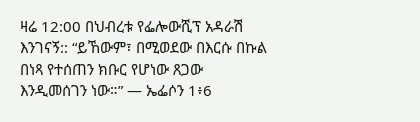ዛሬ 12:00 በህብረቱ የፌሎውሺፕ አዳራሽ እንገናኝ:: “ይኸውም፣ በሚወደው በእርሱ በኩል በነጻ የተሰጠን ክቡር የሆነው ጸጋው እንዲመሰገን ነው።” — ኤፌሶን 1፥6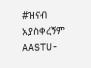#ዝናብ አያስቀረኝም AASTU-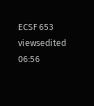ECSF 653 viewsedited 06:56